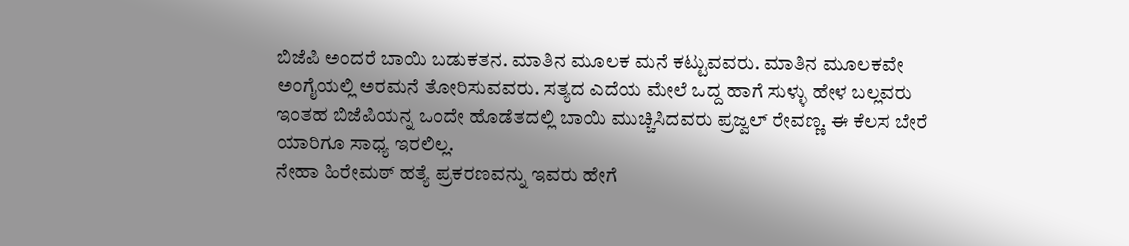ಬಿಜೆಪಿ ಅಂದರೆ ಬಾಯಿ ಬಡುಕತನ. ಮಾತಿನ ಮೂಲಕ ಮನೆ ಕಟ್ಟುವವರು. ಮಾತಿನ ಮೂಲಕವೇ ಅಂಗೈಯಲ್ಲಿ ಅರಮನೆ ತೋರಿಸುವವರು. ಸತ್ಯದ ಎದೆಯ ಮೇಲೆ ಒದ್ದ ಹಾಗೆ ಸುಳ್ಳು ಹೇಳ ಬಲ್ಲವರು
ಇಂತಹ ಬಿಜೆಪಿಯನ್ನ ಒಂದೇ ಹೊಡೆತದಲ್ಲಿ ಬಾಯಿ ಮುಚ್ಚಿಸಿದವರು ಪ್ರಜ್ವಲ್ ರೇವಣ್ಣ. ಈ ಕೆಲಸ ಬೇರೆ ಯಾರಿಗೂ ಸಾಧ್ಯ ಇರಲಿಲ್ಲ.
ನೇಹಾ ಹಿರೇಮಠ್ ಹತ್ಯೆ ಪ್ರಕರಣವನ್ನು ಇವರು ಹೇಗೆ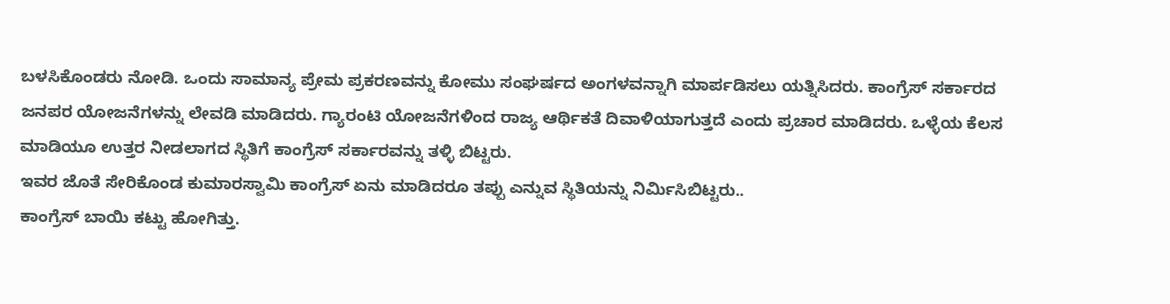ಬಳಸಿಕೊಂಡರು ನೋಡಿ. ಒಂದು ಸಾಮಾನ್ಯ ಪ್ರೇಮ ಪ್ರಕರಣವನ್ನು ಕೋಮು ಸಂಘರ್ಷದ ಅಂಗಳವನ್ನಾಗಿ ಮಾರ್ಪಡಿಸಲು ಯತ್ನಿಸಿದರು. ಕಾಂಗ್ರೆಸ್ ಸರ್ಕಾರದ ಜನಪರ ಯೋಜನೆಗಳನ್ನು ಲೇವಡಿ ಮಾಡಿದರು. ಗ್ಯಾರಂಟಿ ಯೋಜನೆಗಳಿಂದ ರಾಜ್ಯ ಆರ್ಥಿಕತೆ ದಿವಾಳಿಯಾಗುತ್ತದೆ ಎಂದು ಪ್ರಚಾರ ಮಾಡಿದರು. ಒಳ್ಳೆಯ ಕೆಲಸ ಮಾಡಿಯೂ ಉತ್ತರ ನೀಡಲಾಗದ ಸ್ಥಿತಿಗೆ ಕಾಂಗ್ರೆಸ್ ಸರ್ಕಾರವನ್ನು ತಳ್ಳಿ ಬಿಟ್ಟರು.
ಇವರ ಜೊತೆ ಸೇರಿಕೊಂಡ ಕುಮಾರಸ್ವಾಮಿ ಕಾಂಗ್ರೆಸ್ ಏನು ಮಾಡಿದರೂ ತಪ್ಪು ಎನ್ನುವ ಸ್ಥಿತಿಯನ್ನು ನಿರ್ಮಿಸಿಬಿಟ್ಟರು..
ಕಾಂಗ್ರೆಸ್ ಬಾಯಿ ಕಟ್ಟು ಹೋಗಿತ್ತು.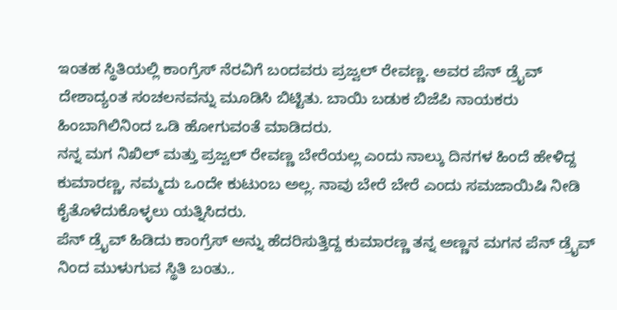ಇಂತಹ ಸ್ಥಿತಿಯಲ್ಲಿ ಕಾಂಗ್ರೆಸ್ ನೆರವಿಗೆ ಬಂದವರು ಪ್ರಜ್ವಲ್ ರೇವಣ್ಣ. ಅವರ ಪೆನ್ ಡ್ರೈವ್ ದೇಶಾದ್ಯಂತ ಸಂಚಲನವನ್ನು ಮೂಡಿಸಿ ಬಿಟ್ಟಿತು. ಬಾಯಿ ಬಡುಕ ಬಿಜೆಪಿ ನಾಯಕರು ಹಿಂಬಾಗಿಲಿನಿಂದ ಒಡಿ ಹೋಗುವಂತೆ ಮಾಡಿದರು.
ನನ್ನ ಮಗ ನಿಖಿಲ್ ಮತ್ತು ಪ್ರಜ್ವಲ್ ರೇವಣ್ಣ ಬೇರೆಯಲ್ಲ ಎಂದು ನಾಲ್ಕು ದಿನಗಳ ಹಿಂದೆ ಹೇಳಿದ್ದ ಕುಮಾರಣ್ಣ, ನಮ್ಮದು ಒಂದೇ ಕುಟುಂಬ ಅಲ್ಲ. ನಾವು ಬೇರೆ ಬೇರೆ ಎಂದು ಸಮಜಾಯಿಷಿ ನೀಡಿ ಕೈತೊಳೆದುಕೊಳ್ಳಲು ಯತ್ನಿಸಿದರು.
ಪೆನ್ ಡ್ರೈವ್ ಹಿಡಿದು ಕಾಂಗ್ರೆಸ್ ಅನ್ನು ಹೆದರಿಸುತ್ತಿದ್ದ ಕುಮಾರಣ್ಣ ತನ್ನ ಅಣ್ಣನ ಮಗನ ಪೆನ್ ಡ್ರೈವ್ ನಿಂದ ಮುಳುಗುವ ಸ್ಥಿತಿ ಬಂತು..